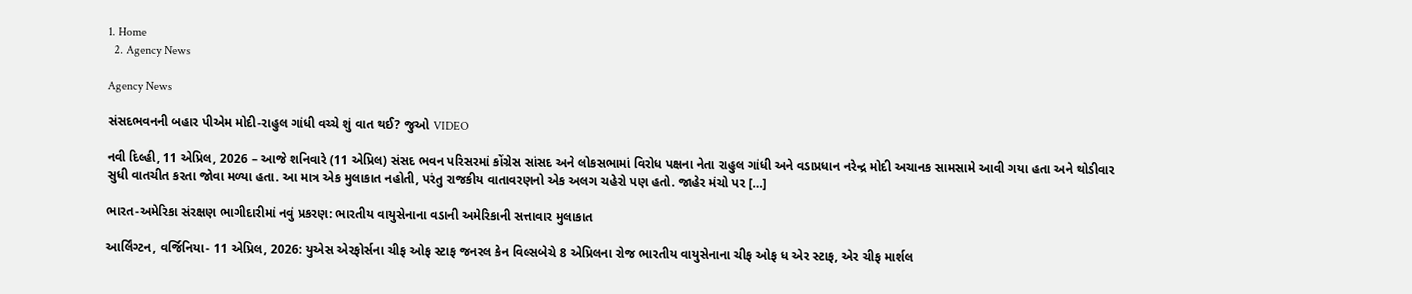1. Home
  2. Agency News

Agency News

સંસદભવનની બહાર પીએમ મોદી-રાહુલ ગાંધી વચ્ચે શું વાત થઈ? જુઓ VIDEO

નવી દિલ્હી, 11 એપ્રિલ, 2026 – આજે શનિવારે (11 એપ્રિલ) સંસદ ભવન પરિસરમાં કોંગ્રેસ સાંસદ અને લોકસભામાં વિરોધ પક્ષના નેતા રાહુલ ગાંધી અને વડાપ્રધાન નરેન્દ્ર મોદી અચાનક સામસામે આવી ગયા હતા અને થોડીવાર સુધી વાતચીત કરતા જોવા મળ્યા હતા. આ માત્ર એક મુલાકાત નહોતી, પરંતુ રાજકીય વાતાવરણનો એક અલગ ચહેરો પણ હતો. જાહેર મંચો પર […]

ભારત-અમેરિકા સંરક્ષણ ભાગીદારીમાં નવું પ્રકરણ: ભારતીય વાયુસેનાના વડાની અમેરિકાની સત્તાવાર મુલાકાત

આર્લિંગ્ટન, વર્જિનિયા- 11 એપ્રિલ, 2026: યુએસ એરફોર્સના ચીફ ઓફ સ્ટાફ જનરલ કેન વિલ્સબેચે 8 એપ્રિલના રોજ ભારતીય વાયુસેનાના ચીફ ઓફ ધ એર સ્ટાફ, એર ચીફ માર્શલ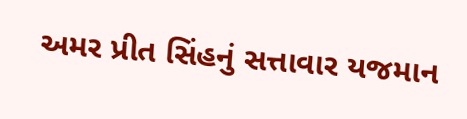અમર પ્રીત સિંહનું સત્તાવાર યજમાન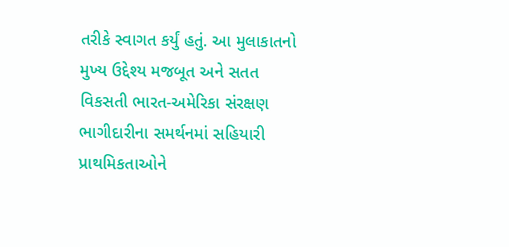તરીકે સ્વાગત કર્યું હતું. આ મુલાકાતનો મુખ્ય ઉદ્દેશ્ય મજબૂત અને સતત વિકસતી ભારત-અમેરિકા સંરક્ષણ ભાગીદારીના સમર્થનમાં સહિયારી પ્રાથમિકતાઓને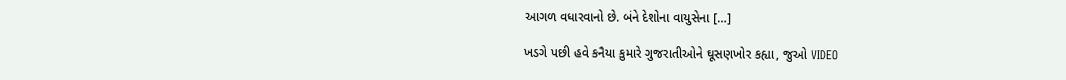આગળ વધારવાનો છે. બંને દેશોના વાયુસેના […]

ખડગે પછી હવે કનૈયા કુમારે ગુજરાતીઓને ઘૂસણખોર કહ્યા, જુઓ VIDEO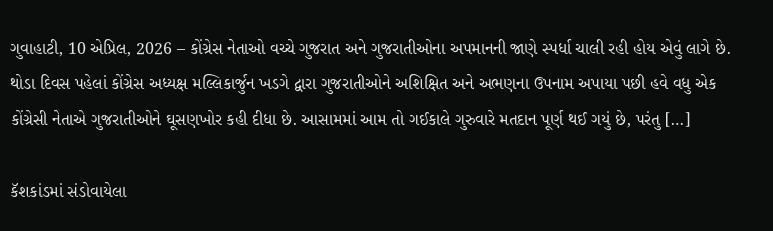ગુવાહાટી, 10 એપ્રિલ, 2026 – કોંગ્રેસ નેતાઓ વચ્ચે ગુજરાત અને ગુજરાતીઓના અપમાનની જાણે સ્પર્ધા ચાલી રહી હોય એવું લાગે છે. થોડા દિવસ પહેલાં કોંગ્રેસ અધ્યક્ષ મલ્લિકાર્જુન ખડગે દ્વારા ગુજરાતીઓને અશિક્ષિત અને અભણના ઉપનામ અપાયા પછી હવે વધુ એક કોંગ્રેસી નેતાએ ગુજરાતીઓને ઘૂસણખોર કહી દીધા છે. આસામમાં આમ તો ગઈકાલે ગુરુવારે મતદાન પૂર્ણ થઈ ગયું છે, પરંતુ […]

કૅશકાંડમાં સંડોવાયેલા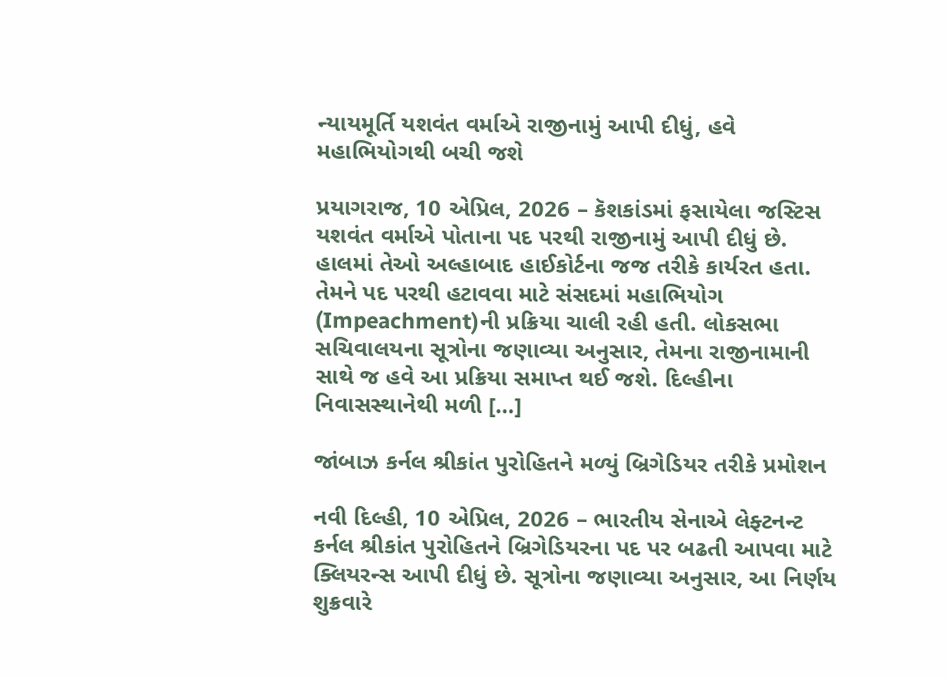ન્યાયમૂર્તિ યશવંત વર્માએ રાજીનામું આપી દીધું, હવે મહાભિયોગથી બચી જશે

પ્રયાગરાજ, 10 એપ્રિલ, 2026 – કૅશકાંડમાં ફસાયેલા જસ્ટિસ યશવંત વર્માએ પોતાના પદ પરથી રાજીનામું આપી દીધું છે. હાલમાં તેઓ અલ્હાબાદ હાઈકોર્ટના જજ તરીકે કાર્યરત હતા. તેમને પદ પરથી હટાવવા માટે સંસદમાં મહાભિયોગ (Impeachment)ની પ્રક્રિયા ચાલી રહી હતી. લોકસભા સચિવાલયના સૂત્રોના જણાવ્યા અનુસાર, તેમના રાજીનામાની સાથે જ હવે આ પ્રક્રિયા સમાપ્ત થઈ જશે. દિલ્હીના નિવાસસ્થાનેથી મળી […]

જાંબાઝ કર્નલ શ્રીકાંત પુરોહિતને મળ્યું બ્રિગેડિયર તરીકે પ્રમોશન

નવી દિલ્હી, 10 એપ્રિલ, 2026 – ભારતીય સેનાએ લેફ્ટનન્ટ કર્નલ શ્રીકાંત પુરોહિતને બ્રિગેડિયરના પદ પર બઢતી આપવા માટે ક્લિયરન્સ આપી દીધું છે. સૂત્રોના જણાવ્યા અનુસાર, આ નિર્ણય શુક્રવારે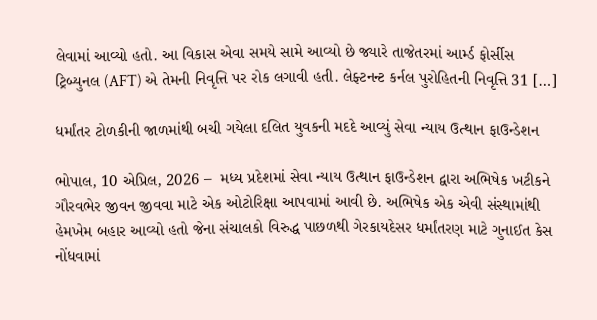લેવામાં આવ્યો હતો. આ વિકાસ એવા સમયે સામે આવ્યો છે જ્યારે તાજેતરમાં આર્મ્ડ ફોર્સીસ ટ્રિબ્યુનલ (AFT) એ તેમની નિવૃત્તિ પર રોક લગાવી હતી. લેફ્ટનન્ટ કર્નલ પુરોહિતની નિવૃત્તિ 31 […]

ધર્માંતર ટોળકીની જાળમાંથી બચી ગયેલા દલિત યુવકની મદદે આવ્યું સેવા ન્યાય ઉત્થાન ફાઉન્ડેશન

ભોપાલ, 10 એપ્રિલ, 2026 –  મધ્ય પ્રદેશમાં સેવા ન્યાય ઉત્થાન ફાઉન્ડેશન દ્વારા અભિષેક ખટીકને ગૌરવભેર જીવન જીવવા માટે એક ઓટોરિક્ષા આપવામાં આવી છે. અભિષેક એક એવી સંસ્થામાંથી હેમખેમ બહાર આવ્યો હતો જેના સંચાલકો વિરુદ્ધ પાછળથી ગેરકાયદેસર ધર્માંતરણ માટે ગુનાઈત કેસ નોંધવામાં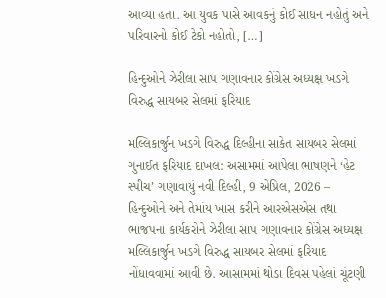આવ્યા હતા. આ યુવક પાસે આવકનું કોઈ સાધન નહોતું અને પરિવારનો કોઈ ટેકો નહોતો, […]

હિન્દુઓને ઝેરીલા સાપ ગણાવનાર કોંગ્રેસ અધ્યક્ષ ખડગે વિરુદ્ધ સાયબર સેલમાં ફરિયાદ

મલ્લિકાર્જુન ખડગે વિરુદ્ધ દિલ્હીના સાકેત સાયબર સેલમાં ગુનાઈત ફરિયાદ દાખલ: અસામમાં આપેલા ભાષણને ‘હેટ સ્પીચ’ ગણાવાયું નવી દિલ્હી, 9 એપ્રિલ, 2026 – હિન્દુઓને અને તેમાંય ખાસ કરીને આરએસએસ તથા ભાજપના કાર્યકરોને ઝેરીલા સાપ ગણાવનાર કોંગ્રેસ અધ્યક્ષ મલ્લિકાર્જુન ખડગે વિરુદ્ધ સાયબર સેલમાં ફરિયાદ નોંધાવવામાં આવી છે. આસામમાં થોડા દિવસ પહેલાં ચૂંટણી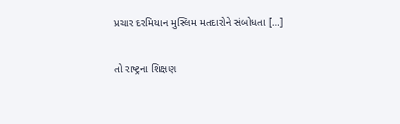પ્રચાર દરમિયાન મુસ્લિમ મતદારોને સંબોધતા […]

તો રાષ્ટ્રના શિક્ષણ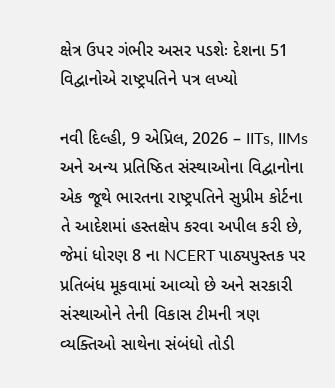ક્ષેત્ર ઉપર ગંભીર અસર પડશેઃ દેશના 51 વિદ્વાનોએ રાષ્ટ્રપતિને પત્ર લખ્યો

નવી દિલ્હી, 9 એપ્રિલ, 2026 – IITs, IIMs અને અન્ય પ્રતિષ્ઠિત સંસ્થાઓના વિદ્વાનોના એક જૂથે ભારતના રાષ્ટ્રપતિને સુપ્રીમ કોર્ટના તે આદેશમાં હસ્તક્ષેપ કરવા અપીલ કરી છે, જેમાં ધોરણ 8 ના NCERT પાઠ્યપુસ્તક પર પ્રતિબંધ મૂકવામાં આવ્યો છે અને સરકારી સંસ્થાઓને તેની વિકાસ ટીમની ત્રણ વ્યક્તિઓ સાથેના સંબંધો તોડી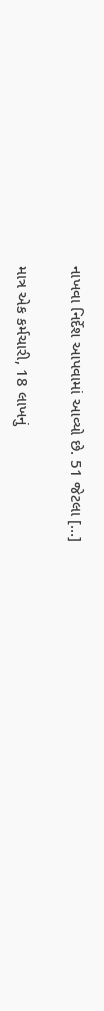નાખવા નિર્દેશ આપવામાં આવ્યો છે. 51 જેટલા […]

માત્ર એક કર્મચારી, 18 લાખનું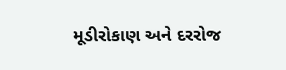મૂડીરોકાણ અને દરરોજ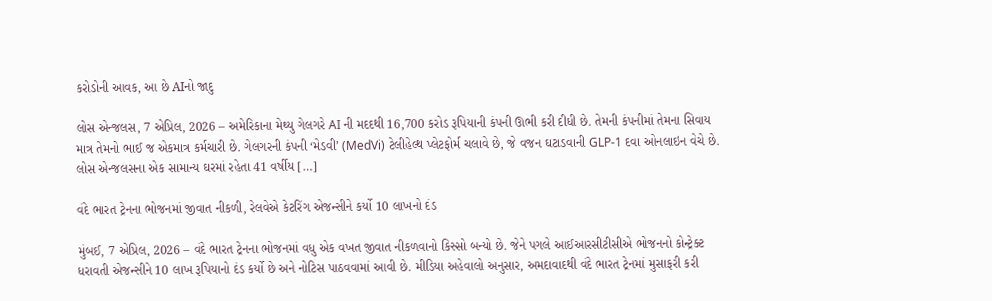કરોડોની આવક, આ છે AIનો જાદુ

લોસ એન્જલસ, 7 એપ્રિલ, 2026 – અમેરિકાના મેથ્યુ ગેલગરે AI ની મદદથી 16,700 કરોડ રૂપિયાની કંપની ઊભી કરી દીધી છે. તેમની કંપનીમાં તેમના સિવાય માત્ર તેમનો ભાઈ જ એકમાત્ર કર્મચારી છે. ગેલગરની કંપની ‘મેડવી’ (MedVi) ટેલીહેલ્થ પ્લેટફોર્મ ચલાવે છે, જે વજન ઘટાડવાની GLP-1 દવા ઓનલાઇન વેચે છે. લોસ એન્જલસના એક સામાન્ય ઘરમાં રહેતા 41 વર્ષીય […]

વંદે ભારત ટ્રેનના ભોજનમાં જીવાત નીકળી, રેલવેએ કેટરિંગ એજન્સીને કર્યો 10 લાખનો દંડ

મુંબઈ, 7 એપ્રિલ, 2026 – વંદે ભારત ટ્રેનના ભોજનમાં વધુ એક વખત જીવાત નીકળવાનો કિસ્સો બન્યો છે. જેને પગલે આઈઆરસીટીસીએ ભોજનનો કોન્ટ્રેક્ટ ધરાવતી એજન્સીને 10 લાખ રૂપિયાનો દંડ કર્યો છે અને નોટિસ પાઠવવામાં આવી છે. મીડિયા અહેવાલો અનુસાર, અમદાવાદથી વંદે ભારત ટ્રેનમાં મુસાફરી કરી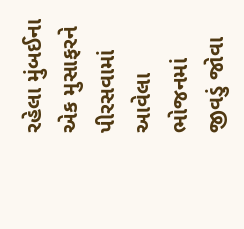રહેલા મુંબઈના એક મુસાફરને પીરસવામાં આવેલા ભોજનમાં જીવડું જોવા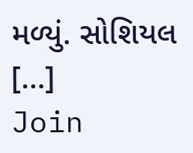મળ્યું. સોશિયલ […]
Join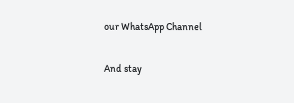our WhatsApp Channel

And stay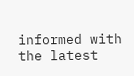informed with the latest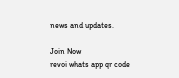news and updates.

Join Now
revoi whats app qr code